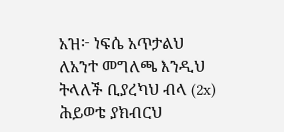አዝ፦ ነፍሴ አጥታልህ ለአንተ መግለጫ እንዲህ ትላለች ቢያረካህ ብላ (2x) ሕይወቴ ያክብርህ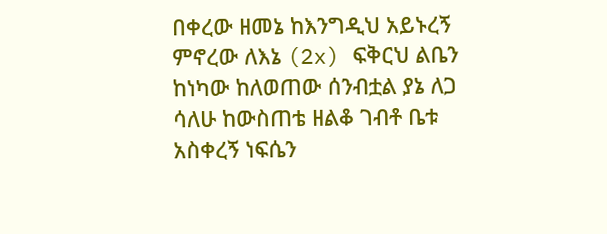በቀረው ዘመኔ ከእንግዲህ አይኑረኝ ምኖረው ለእኔ (2x) ፍቅርህ ልቤን ከነካው ከለወጠው ሰንብቷል ያኔ ለጋ ሳለሁ ከውስጠቴ ዘልቆ ገብቶ ቤቱ አስቀረኝ ነፍሴን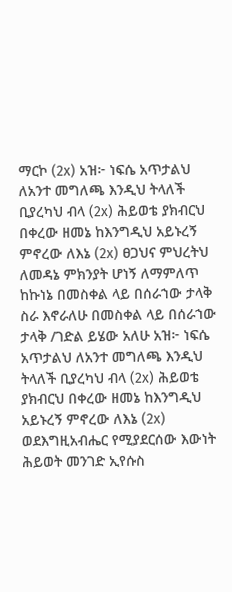ማርኮ (2x) አዝ፦ ነፍሴ አጥታልህ ለአንተ መግለጫ እንዲህ ትላለች ቢያረካህ ብላ (2x) ሕይወቴ ያክብርህ በቀረው ዘመኔ ከእንግዲህ አይኑረኝ ምኖረው ለእኔ (2x) ፀጋህና ምህረትህ ለመዳኔ ምክንያት ሆነኝ ለማምለጥ ከኩነኔ በመስቀል ላይ በሰራኀው ታላቅ ስራ እኖራለሁ በመስቀል ላይ በሰራኀው ታላቅ /ገድል ይሄው አለሁ አዝ፦ ነፍሴ አጥታልህ ለአንተ መግለጫ እንዲህ ትላለች ቢያረካህ ብላ (2x) ሕይወቴ ያክብርህ በቀረው ዘመኔ ከእንግዲህ አይኑረኝ ምኖረው ለእኔ (2x) ወደእግዚአብሔር የሚያደርሰው እውነት ሕይወት መንገድ ኢየሱስ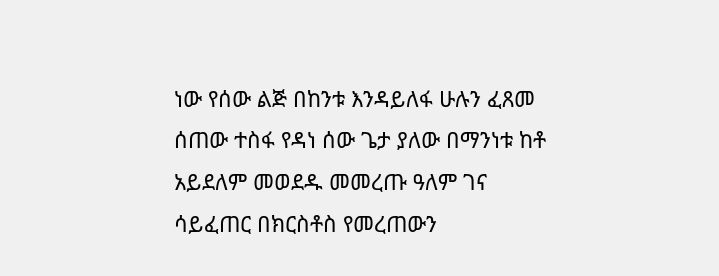ነው የሰው ልጅ በከንቱ እንዳይለፋ ሁሉን ፈጸመ ሰጠው ተስፋ የዳነ ሰው ጌታ ያለው በማንነቱ ከቶ አይደለም መወደዱ መመረጡ ዓለም ገና ሳይፈጠር በክርስቶስ የመረጠውን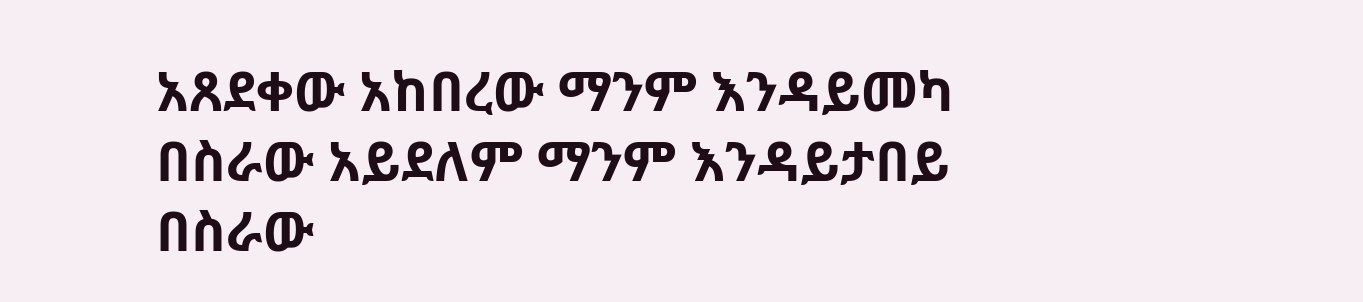አጸደቀው አከበረው ማንም እንዳይመካ በስራው አይደለም ማንም እንዳይታበይ በስራው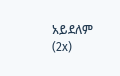አይደለም (2x)